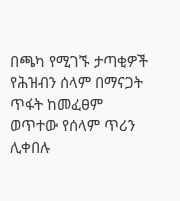በጫካ የሚገኙ ታጣቂዎች የሕዝብን ሰላም በማናጋት ጥፋት ከመፈፀም ወጥተው የሰላም ጥሪን ሊቀበሉ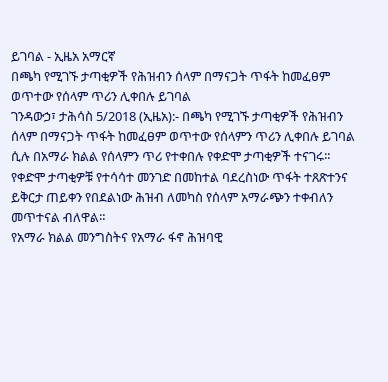ይገባል - ኢዜአ አማርኛ
በጫካ የሚገኙ ታጣቂዎች የሕዝብን ሰላም በማናጋት ጥፋት ከመፈፀም ወጥተው የሰላም ጥሪን ሊቀበሉ ይገባል
ገንዳውኃ፣ ታሕሳስ 5/2018 (ኢዜአ):- በጫካ የሚገኙ ታጣቂዎች የሕዝብን ሰላም በማናጋት ጥፋት ከመፈፀም ወጥተው የሰላምን ጥሪን ሊቀበሉ ይገባል ሲሉ በአማራ ክልል የሰላምን ጥሪ የተቀበሉ የቀድሞ ታጣቂዎች ተናገሩ።
የቀድሞ ታጣቂዎቹ የተሳሳተ መንገድ በመከተል ባደረስነው ጥፋት ተጸጽተንና ይቅርታ ጠይቀን የበደልነው ሕዝብ ለመካስ የሰላም አማራጭን ተቀብለን መጥተናል ብለዋል።
የአማራ ክልል መንግስትና የአማራ ፋኖ ሕዝባዊ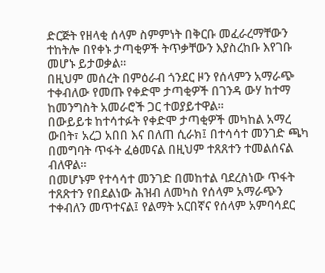ድርጅት የዘላቂ ሰላም ስምምነት በቅርቡ መፈራረማቸውን ተከትሎ በየቀኑ ታጣቂዎች ትጥቃቸውን እያስረከቡ እየገቡ መሆኑ ይታወቃል።
በዚህም መሰረት በምዕራብ ጎንደር ዞን የሰላምን አማራጭ ተቀብለው የመጡ የቀድሞ ታጣቂዎች በገንዳ ውሃ ከተማ ከመንግስት አመራሮች ጋር ተወያይተዋል።
በውይይቱ ከተሳተፉት የቀድሞ ታጣቂዎች መካከል አማረ ውበት፣ አረጋ አበበ እና በለጠ ሲራክ፤ በተሳሳተ መንገድ ጫካ በመግባት ጥፋት ፈፅመናል በዚህም ተጸጸተን ተመልሰናል ብለዋል።
በመሆኑም የተሳሳተ መንገድ በመከተል ባደረስነው ጥፋት ተጸጽተን የበደልነው ሕዝብ ለመካስ የሰላም አማራጭን ተቀብለን መጥተናል፤ የልማት አርበኛና የሰላም አምባሳደር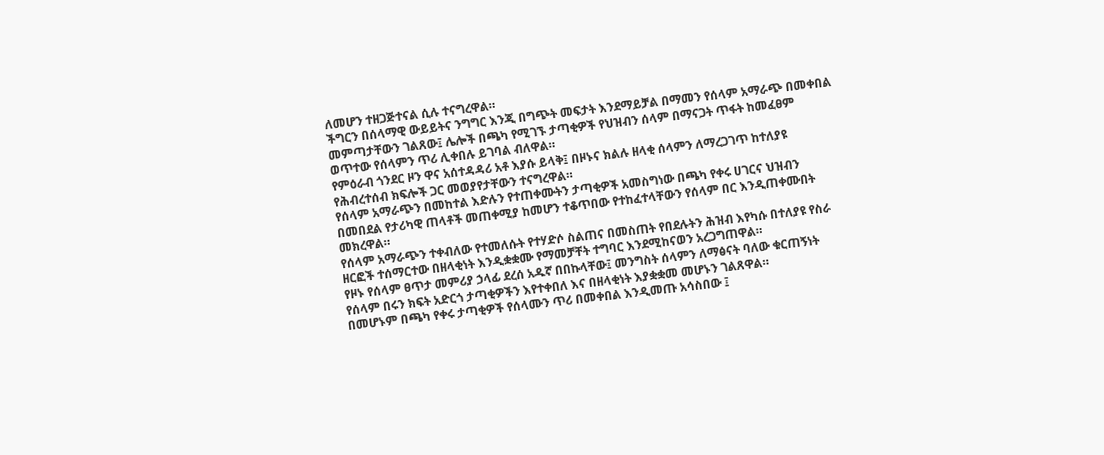ለመሆን ተዘጋጅተናል ሲሉ ተናግረዋል።
ችግርን በሰላማዊ ውይይትና ንግግር እንጂ በግጭት መፍታት እንደማይቻል በማመን የሰላም አማራጭ በመቀበል መምጣታቸውን ገልጸው፤ ሌሎች በጫካ የሚገኙ ታጣቂዎች የህዝብን ሰላም በማናጋት ጥፋት ከመፈፀም ወጥተው የሰላምን ጥሪ ሊቀበሉ ይገባል ብለዋል።
የምዕራብ ጎንደር ዞን ዋና አሰተዳዳሪ አቶ እያሱ ይላቅ፤ በዞኑና ክልሉ ዘላቂ ሰላምን ለማረጋገጥ ከተለያዩ የሕብረተሰብ ክፍሎች ጋር መወያየታቸውን ተናግረዋል።
የሰላም አማራጭን በመከተል እድሉን የተጠቀሙትን ታጣቂዎች አመስግነው በጫካ የቀሩ ሀገርና ህዝብን በመበደል የታሪካዊ ጠላቶች መጠቀሚያ ከመሆን ተቆጥበው የተከፈተላቸውን የሰላም በር እንዲጠቀሙበት መክረዋል።
የሰላም አማራጭን ተቀብለው የተመለሱት የተሃድሶ ስልጠና በመስጠት የበደሉትን ሕዝብ እየካሱ በተለያዩ የስራ ዘርፎች ተሰማርተው በዘላቂነት እንዲቋቋሙ የማመቻቸት ተግባር እንደሚከናወን አረጋግጠዋል።
የዞኑ የሰላም ፀጥታ መምሪያ ኃላፊ ደረሰ አዱኛ በበኩላቸው፤ መንግስት ሰላምን ለማፅናት ባለው ቁርጠኝነት የሰላም በሩን ክፍት አድርጎ ታጣቂዎችን እየተቀበለ እና በዘላቂነት እያቋቋመ መሆኑን ገልጸዋል።
በመሆኑም በጫካ የቀሩ ታጣቂዎች የሰላሙን ጥሪ በመቀበል እንዲመጡ አሳስበው ፤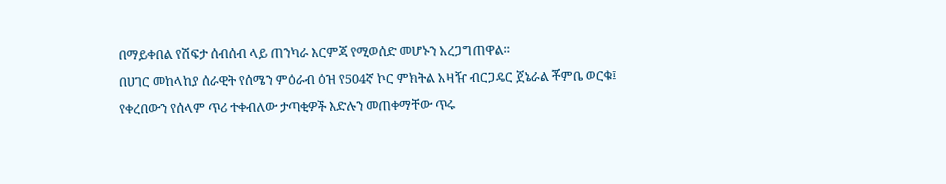በማይቀበል የሽፍታ ሰብሰብ ላይ ጠንካራ እርምጃ የሚወሰድ መሆኑን አረጋግጠዋል።
በሀገር መከላከያ ሰራዊት የሰሜን ምዕራብ ዕዝ የ504ኛ ኮር ምክትል አዛዥ ብርጋዴር ጀኔራል ቾምቤ ወርቁ፤ የቀረበውን የሰላም ጥሪ ተቀብለው ታጣቂዎች እድሉን መጠቀማቸው ጥሩ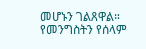መሆኑን ገልጸዋል።
የመንግስትን የሰላም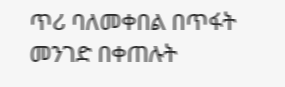ጥሪ ባለመቀበል በጥፋት መንገድ በቀጠሉት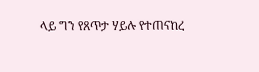ላይ ግን የጸጥታ ሃይሉ የተጠናከረ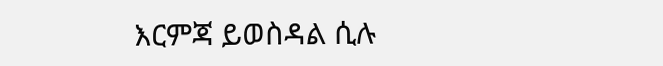እርምጃ ይወስዳል ሲሉ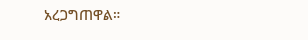አረጋግጠዋል።